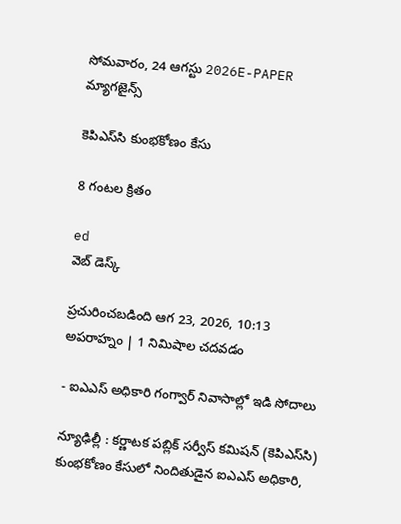సోమవారం, 24 ఆగస్టు 2026E-PAPER
మ్యాగజైన్స్

కెపిఎస్‌‌సి కుంభకోణం కేసు

8 గంటల క్రితం

ed
వెబ్ డెస్క్

ప్రచురించబడింది ఆగ 23, 2026, 10:13 అపరాహ్నం | 1 నిమిషాల చదవడం

- ఐఎఎస్ అధికారి గంగ్వార్ నివాసాల్లో ఇడి సోదాలు

న్యూఢిల్లీ : కర్ణాటక పబ్లిక్‌ ‌సర్వీస్‌ ‌కమిషన్‌ (కెపిఎస్‌‌సి) కుంభకోణం కేసులో నిందితుడైన ఐఎఎస్‌ అధికారి,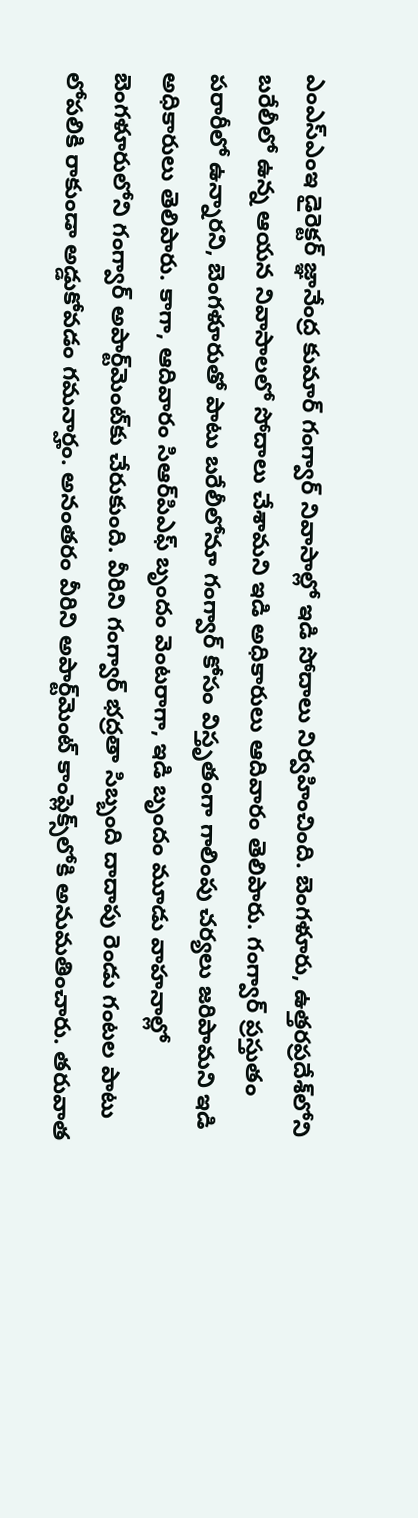ఎంఎస్ఎంఇ డైరెక్టర్ జ్ఞానేంద్ర కుమార్ గంగ్వార్ నివాసాల్లో ఇడి సోదాలు నిర్వహించింది. బెంగళూరు, ఉత్తరప్రదేశ్‌లోని బరేలీలో ఉన్న ఆయన నివాసాలలో సోదాలు చేశామని ఇడి అధికారులు ఆదివారం తెలిపారు. గంగ్వార్‌ ‌ప్రస్తుతం పరారీలో ఉన్నారని, బెంగళూరుతో పాటు బరేలీలోనూ గంగ్వార్‌ ‌కోసం విస్తృతంగా గాలింపు చర్యలు జరిపామని ఇడి అధికారులు తెలిపారు. కాగా, ఆదివారం సిఆర్‌‌పిఎఫ్‌ ‌బృందం వెంటరాగా, ఇడి బృందం మూడు వాహనాల్లో బెంగళూరులోని గంగ్వార్ అపార్ట్‌మెంట్‌కు చేరుకుంది. వీరిని గంగ్వార్‌ భద్రతా సిబ్బంది దాదాపు రెండు గంటల ‌పాటు లోపలికి రాకుండా అడ్డుకోవడం గమనార్హం. అనంతరం వీరిని అపార్ట్‌మెంట్ కాంప్లెక్స్‌లోకి అనుమతించారు. తరువాత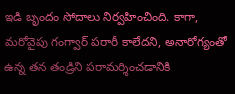ఇడి బృందం సోదాలు నిర్వహించింది. కాగా, మరోవైపు గంగ్వార్‌ ‌పరారీ కాలేదని, అనారోగ్యంతో ఉన్న తన తండ్రిని పరామర్శించడానికి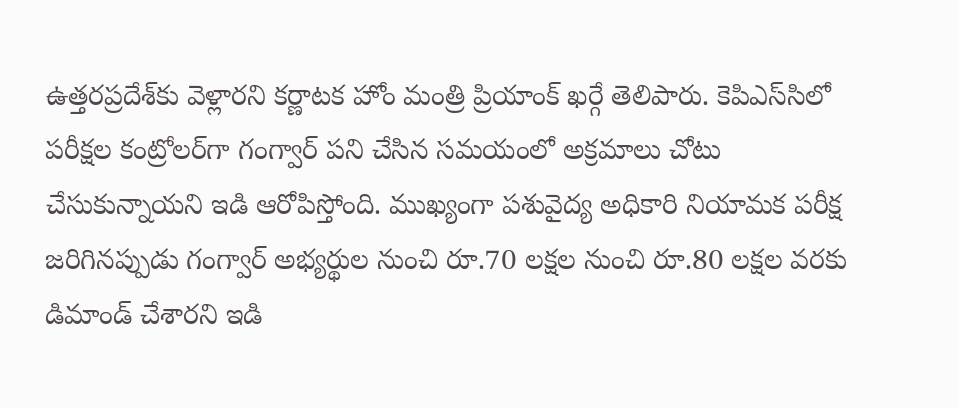ఉత్తరప్రదేశ్‌కు వెళ్లారని కర్ణాటక హోం మంత్రి ప్రియాంక్ ఖర్గే తెలిపారు. కెపిఎస్‌‌సిలో పరీక్షల కంట్రోలర్‌గా గంగ్వార్‌ ‌పని చేసిన సమయంలో అక్రమాలు చోటు చేసుకున్నాయని ఇడి ఆరోపిస్తోంది. ముఖ్యంగా పశువైద్య అధికారి నియామక పరీక్ష జరిగినప్పుడు గంగ్వార్‌ అభ్యర్థుల ‌నుంచి రూ.70 లక్షల నుంచి రూ.80 లక్షల వరకు డిమాండ్‌ ‌చేశారని ఇడి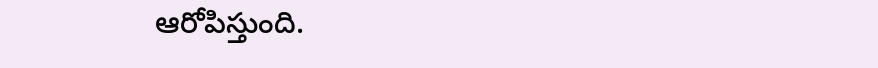ఆరోపిస్తుంది.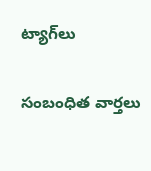ట్యాగ్‌లు

సంబంధిత వార్తలు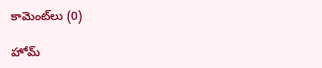కామెంట్‌లు (0)

హోమ్